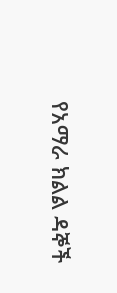የአማራ ክልል ዳኞች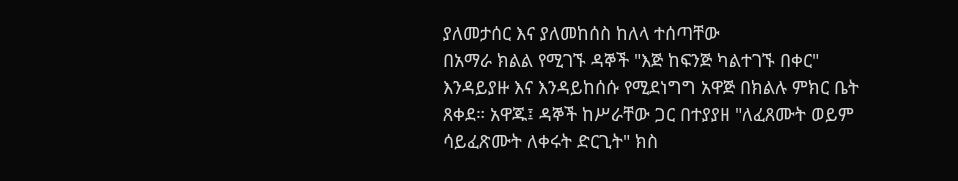ያለመታሰር እና ያለመከሰስ ከለላ ተሰጣቸው
በአማራ ክልል የሚገኙ ዳኞች "እጅ ከፍንጅ ካልተገኙ በቀር" እንዳይያዙ እና እንዳይከሰሱ የሚደነግግ አዋጅ በክልሉ ምክር ቤት ጸቀደ። አዋጁ፤ ዳኞች ከሥራቸው ጋር በተያያዘ "ለፈጸሙት ወይም ሳይፈጽሙት ለቀሩት ድርጊት" ክስ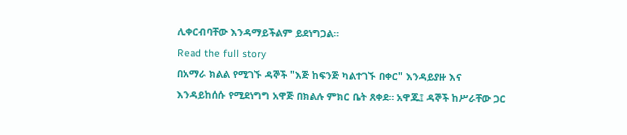ሊቀርብባቸው እንዳማይችልም ይደነግጋል።
Read the full story
በአማራ ክልል የሚገኙ ዳኞች "እጅ ከፍንጅ ካልተገኙ በቀር" እንዳይያዙ እና እንዳይከሰሱ የሚደነግግ አዋጅ በክልሉ ምክር ቤት ጸቀደ። አዋጁ፤ ዳኞች ከሥራቸው ጋር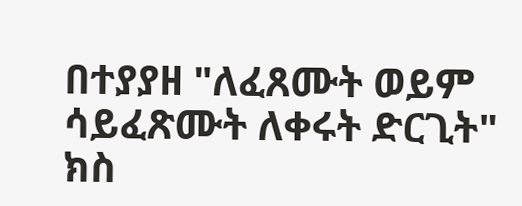በተያያዘ "ለፈጸሙት ወይም ሳይፈጽሙት ለቀሩት ድርጊት" ክስ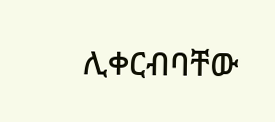ሊቀርብባቸው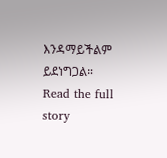እንዳማይችልም ይደነግጋል።
Read the full story